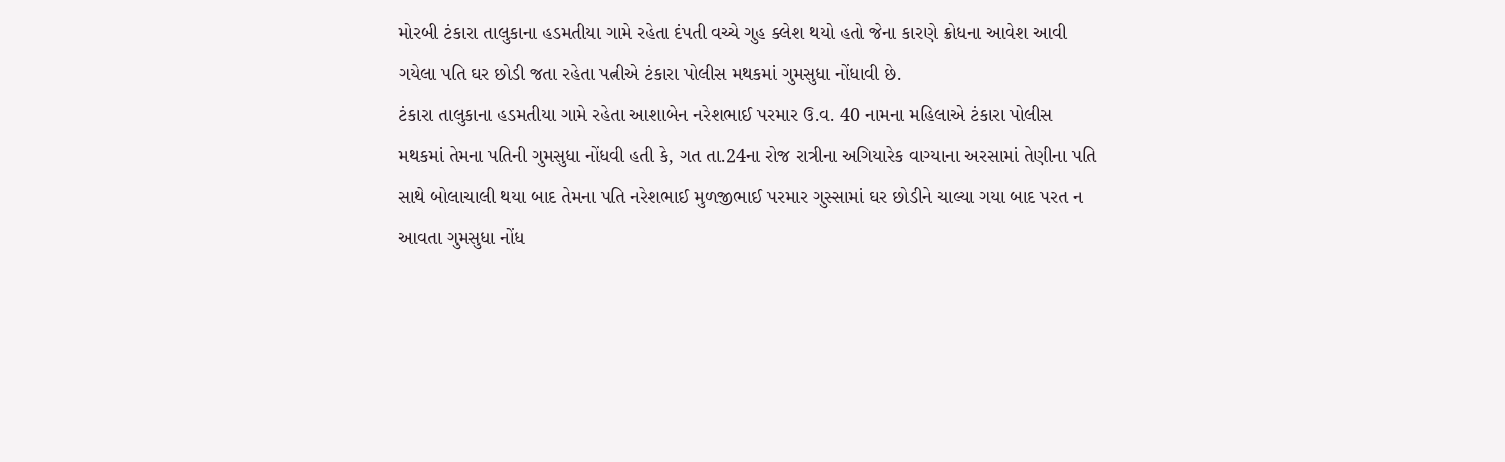મોરબી ટંકારા તાલુકાના હડમતીયા ગામે રહેતા દંપતી વચ્ચે ગુહ ક્લેશ થયો હતો જેના કારણે ક્રોધના આવેશ આવી ગયેલા પતિ ઘર છોડી જતા રહેતા પત્નીએ ટંકારા પોલીસ મથકમાં ગુમસુધા નોંધાવી છે.
ટંકારા તાલુકાના હડમતીયા ગામે રહેતા આશાબેન નરેશભાઈ પરમાર ઉ.વ. 40 નામના મહિલાએ ટંકારા પોલીસ મથકમાં તેમના પતિની ગુમસુધા નોંધવી હતી કે, ગત તા.24ના રોજ રાત્રીના અગિયારેક વાગ્યાના અરસામાં તેણીના પતિ સાથે બોલાચાલી થયા બાદ તેમના પતિ નરેશભાઈ મુળજીભાઈ પરમાર ગુસ્સામાં ઘર છોડીને ચાલ્યા ગયા બાદ પરત ન આવતા ગુમસુધા નોંધ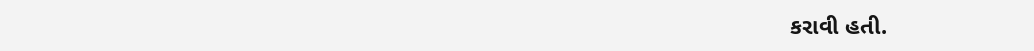કરાવી હતી.